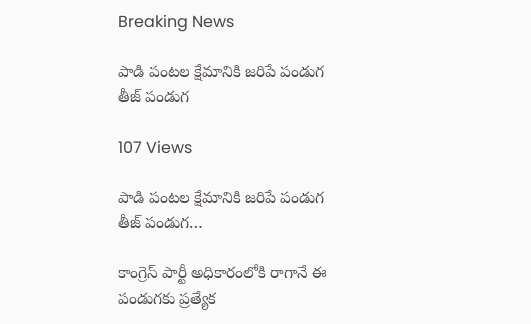Breaking News

పాడి పంటల క్షేమానికి జరిపే పండుగ తీజ్ పండుగ

107 Views

పాడి పంటల క్షేమానికి జరిపే పండుగ తీజ్ పండుగ…

కాంగ్రెస్ పార్టీ అధికారంలోకి రాగానే ఈ పండుగకు ప్రత్యేక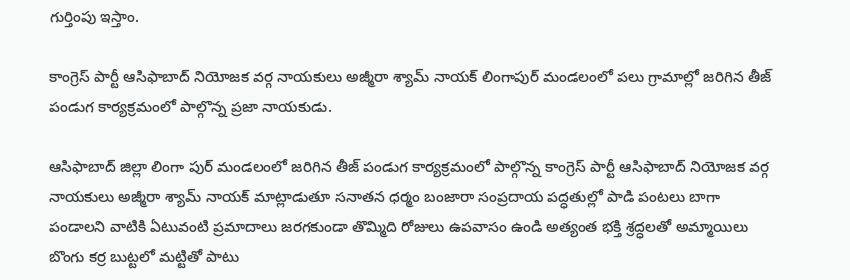గుర్తింపు ఇస్తాం.

కాంగ్రెస్ పార్టీ ఆసిఫాబాద్ నియోజక వర్గ నాయకులు అజ్మీరా శ్యామ్ నాయక్ లింగాపుర్ మండలంలో పలు గ్రామాల్లో జరిగిన తీజ్ పండుగ కార్యక్రమంలో పాల్గొన్న ప్రజా నాయకుడు.

ఆసిఫాబాద్ జిల్లా లింగా పుర్ మండలంలో జరిగిన తీజ్ పండుగ కార్యక్రమంలో పాల్గొన్న కాంగ్రెస్ పార్టీ ఆసిఫాబాద్ నియోజక వర్గ నాయకులు అజ్మీరా శ్యామ్ నాయక్ మాట్లాడుతూ సనాతన ధర్మం బంజారా సంప్రదాయ పద్ధతుల్లో పాడి పంటలు బాగా పండాలని వాటికి ఏటువంటి ప్రమాదాలు జరగకుండా తొమ్మిది రోజులు ఉపవాసం ఉండి అత్యంత భక్తి శ్రద్ధలతో అమ్మాయిలు బొంగు కర్ర బుట్టలో మట్టితో పాటు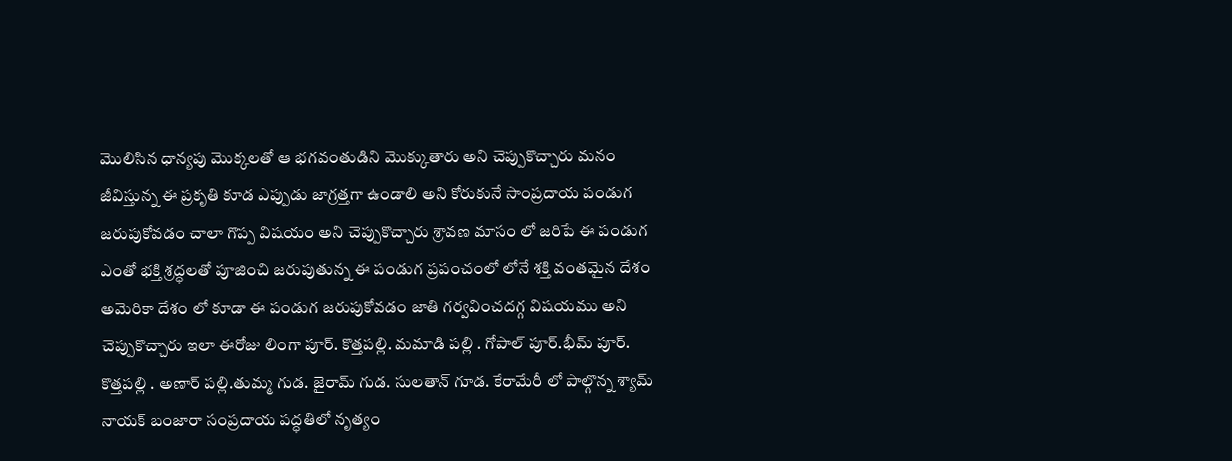మొలిసిన ధాన్యపు మొక్కలతో ఆ భగవంతుడిని మొక్కుతారు అని చెప్పుకొచ్చారు మనం జీవిస్తున్న ఈ ప్రకృతి కూడ ఎప్పుడు జాగ్రత్తగా ఉండాలి అని కోరుకునే సాంప్రదాయ పండుగ జరుపుకోవడం చాలా గొప్ప విషయం అని చెప్పుకొచ్చారు శ్రావణ మాసం లో జరిపే ఈ పండుగ ఎంతో భక్తి శ్రద్ధలతో పూజించి జరుపుతున్న ఈ పండుగ ప్రపంచంలో లోనే శక్తి వంతమైన దేశం అమెరికా దేశం లో కూడా ఈ పండుగ జరుపుకోవడం జాతి గర్వవించదగ్గ విషయము అని చెప్పుకొచ్చారు ఇలా ఈరోజు లింగా పూర్. కొత్తపల్లి. మమాడి పల్లి . గోపాల్ పూర్.భీమ్ పూర్. కొత్తపల్లి . అణార్ పల్లి.తుమ్మ గుడ. జైరామ్ గుడ. సులతాన్ గూడ. కేరామేరీ లో పాల్గొన్న శ్యామ్ నాయక్ బంజారా సంప్రదాయ పద్ధతిలో నృత్యం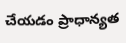చేయడం ప్రాధాన్యత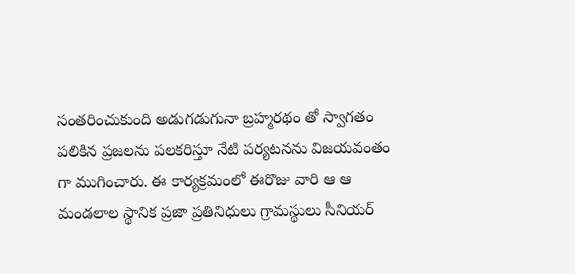సంతరించుకుంది అడుగడుగునా బ్రహ్మరథం తో స్వాగతం పలికిన ప్రజలను పలకరిస్తూ నేటి పర్యటనను విజయవంతం గా ముగించారు. ఈ కార్యక్రమంలో ఈరొజు వారి ఆ ఆ మండలాల స్థానిక ప్రజా ప్రతినిధులు గ్రామస్థులు సీనియర్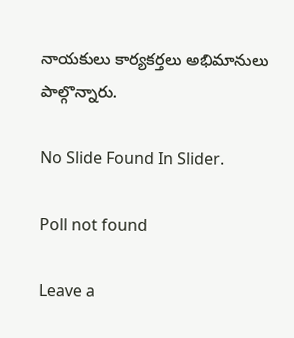నాయకులు కార్యకర్తలు అభిమానులు పాల్గొన్నారు.

No Slide Found In Slider.

Poll not found

Leave a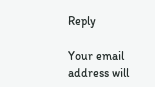Reply

Your email address will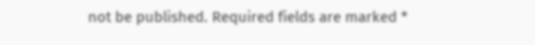not be published. Required fields are marked *